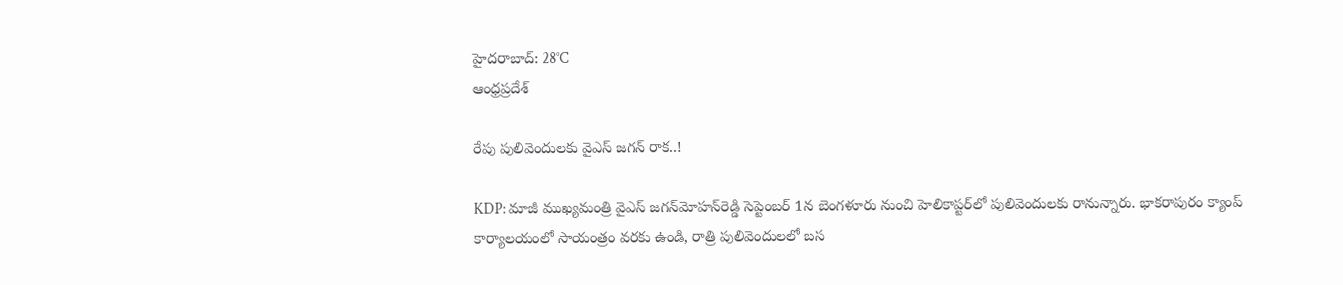హైదరాబాద్: 28°C
ఆంధ్రప్రదేశ్

రేపు పులివెందులకు వైఎస్‌ జగన్‌ రాక..!

KDP: మాజీ ముఖ్యమంత్రి వైఎస్‌ జగన్‌మోహన్‌రెడ్డి సెప్టెంబర్‌ 1న బెంగళూరు నుంచి హెలికాప్టర్‌లో పులివెందులకు రానున్నారు. భాకరాపురం క్యాంప్‌ కార్యాలయంలో సాయంత్రం వరకు ఉండి, రాత్రి పులివెందులలో బస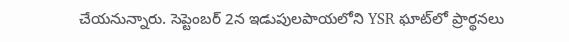చేయనున్నారు. సెప్టెంబర్‌ 2న ఇడుపులపాయలోని YSR ఘాట్‌లో ప్రార్థనలు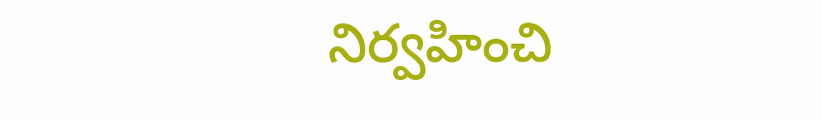నిర్వహించి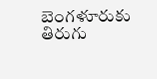బెంగళూరుకు తిరుగు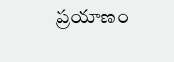ప్రయాణం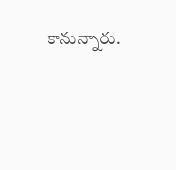కానున్నారు.